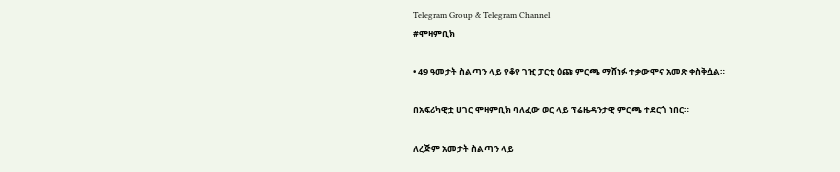Telegram Group & Telegram Channel
#ሞዛምቢክ

• 49 ዓመታት ስልጣን ላይ የቆየ ገዢ ፓርቲ ዕጩ ምርጫ ማሸነፉ ተቃውሞና አመጽ ቀስቅሷል።

በአፍሪካዊቷ ሀገር ሞዛምቢክ ባለፈው ወር ላይ ፕሬዜዳንታዊ ምርጫ ተደርጎ ነበር።

ለረጅም አመታት ስልጣን ላይ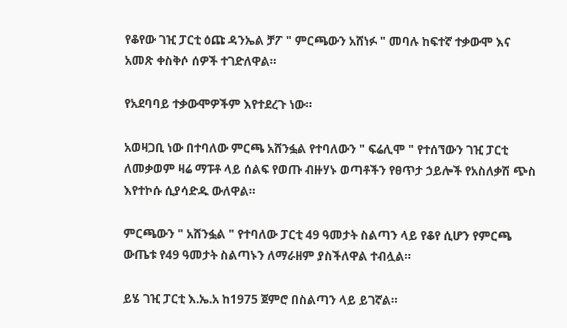የቆየው ገዢ ፓርቲ ዕጩ ዳንኤል ቻፖ " ምርጫውን አሸነፉ " መባሉ ከፍተኛ ተቃውሞ እና አመጽ ቀስቅሶ ሰዎች ተገድለዋል።

የአደባባይ ተቃውሞዎችም እየተደረጉ ነው።

አወዛጋቢ ነው በተባለው ምርጫ አሸንፏል የተባለውን " ፍሬሊሞ " የተሰኘውን ገዢ ፓርቲ ለመቃወም ዛሬ ማፑቶ ላይ ሰልፍ የወጡ ብዙሃኑ ወጣቶችን የፀጥታ ኃይሎች የአስለቃሽ ጭስ እየተኮሱ ሲያሳድዱ ውለዋል።

ምርጫውን " አሸንፏል " የተባለው ፓርቲ 49 ዓመታት ስልጣን ላይ የቆየ ሲሆን የምርጫ ውጤቱ የ49 ዓመታት ስልጣኑን ለማራዘም ያስችለዋል ተብሏል።

ይሄ ገዢ ፓርቲ እ.ኤ.አ ከ1975 ጀምሮ በስልጣን ላይ ይገኛል።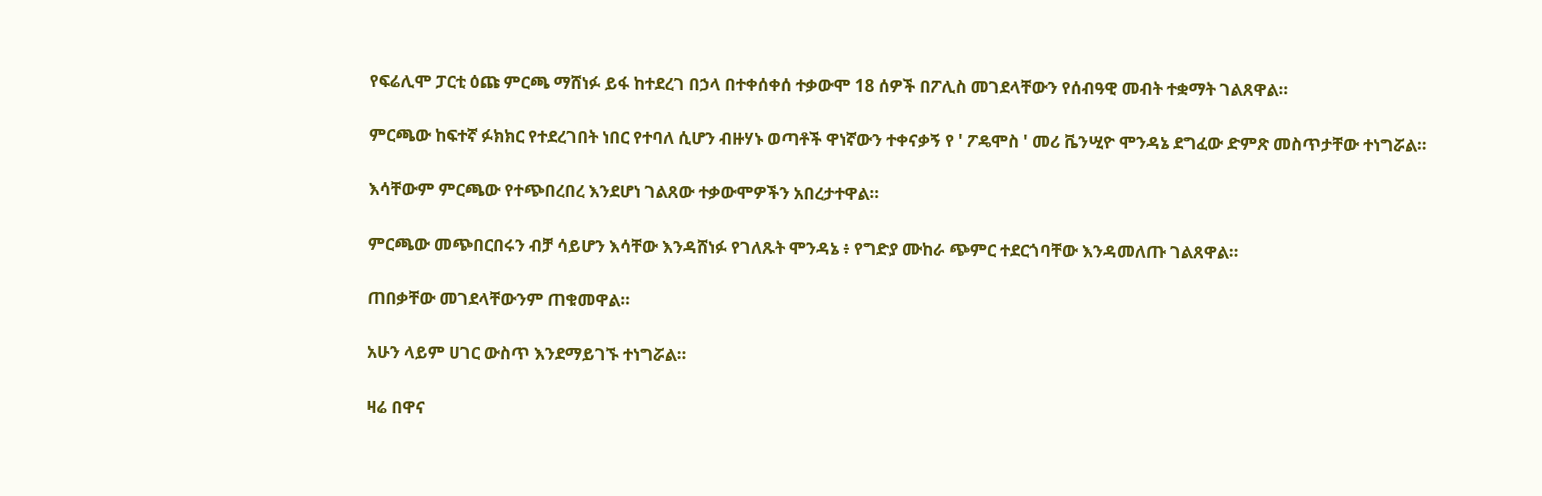የፍሬሊሞ ፓርቲ ዕጩ ምርጫ ማሸነፉ ይፋ ከተደረገ በኃላ በተቀሰቀሰ ተቃውሞ 18 ሰዎች በፖሊስ መገደላቸውን የሰብዓዊ መብት ተቋማት ገልጸዋል።

ምርጫው ከፍተኛ ፉክክር የተደረገበት ነበር የተባለ ሲሆን ብዙሃኑ ወጣቶች ዋነኛውን ተቀናቃኝ የ ' ፖዴሞስ ' መሪ ቬንሢዮ ሞንዳኔ ደግፈው ድምጽ መስጥታቸው ተነግሯል።

እሳቸውም ምርጫው የተጭበረበረ እንደሆነ ገልጸው ተቃውሞዎችን አበረታተዋል።

ምርጫው መጭበርበሩን ብቻ ሳይሆን እሳቸው እንዳሸነፉ የገለጹት ሞንዳኔ ፥ የግድያ ሙከራ ጭምር ተደርጎባቸው እንዳመለጡ ገልጸዋል።

ጠበቃቸው መገደላቸውንም ጠቁመዋል።

አሁን ላይም ሀገር ውስጥ እንደማይገኙ ተነግሯል።

ዛሬ በዋና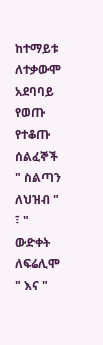ከተማይቱ ለተቃውሞ አደባባይ የወጡ የተቆጡ ሰልፈኞች " ስልጣን ለህዝብ " ፣ " ውድቀት ለፍሬሊሞ " እና "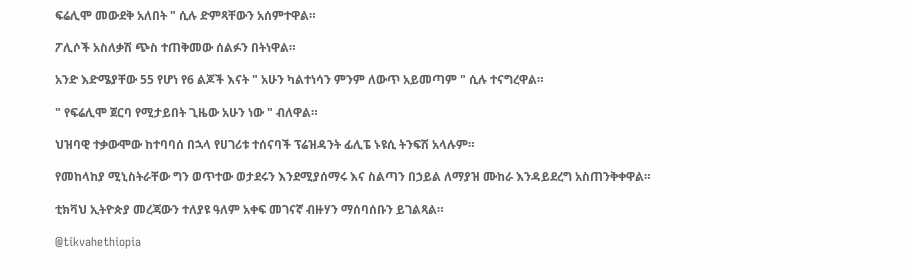ፍሬሊሞ መውደቅ አለበት " ሲሉ ድምጻቸውን አሰምተዋል።

ፖሊሶች አስለቃሽ ጭስ ተጠቅመው ሰልፉን በትነዋል።

አንድ እድሜያቸው 55 የሆነ የ6 ልጆች እናት " አሁን ካልተነሳን ምንም ለውጥ አይመጣም " ሲሉ ተናግረዋል።

" የፍሬሊሞ ጀርባ የሚታይበት ጊዜው አሁን ነው " ብለዋል።

ህዝባዊ ተቃውሞው ከተባባሰ በኋላ የሀገሪቱ ተሰናባች ፕሬዝዳንት ፊሊፔ ኑዩሲ ትንፍሽ አላሉም።

የመከላከያ ሚኒስትራቸው ግን ወጥተው ወታደሩን እንደሚያሰማሩ እና ስልጣን በኃይል ለማያዝ ሙከራ እንዳይደረግ አስጠንቅቀዋል።

ቲክቫህ ኢትዮጵያ መረጃውን ተለያዩ ዓለም አቀፍ መገናኛ ብዙሃን ማሰባሰቡን ይገልጻል።

@tikvahethiopia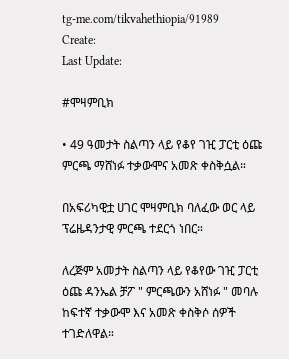tg-me.com/tikvahethiopia/91989
Create:
Last Update:

#ሞዛምቢክ

• 49 ዓመታት ስልጣን ላይ የቆየ ገዢ ፓርቲ ዕጩ ምርጫ ማሸነፉ ተቃውሞና አመጽ ቀስቅሷል።

በአፍሪካዊቷ ሀገር ሞዛምቢክ ባለፈው ወር ላይ ፕሬዜዳንታዊ ምርጫ ተደርጎ ነበር።

ለረጅም አመታት ስልጣን ላይ የቆየው ገዢ ፓርቲ ዕጩ ዳንኤል ቻፖ " ምርጫውን አሸነፉ " መባሉ ከፍተኛ ተቃውሞ እና አመጽ ቀስቅሶ ሰዎች ተገድለዋል።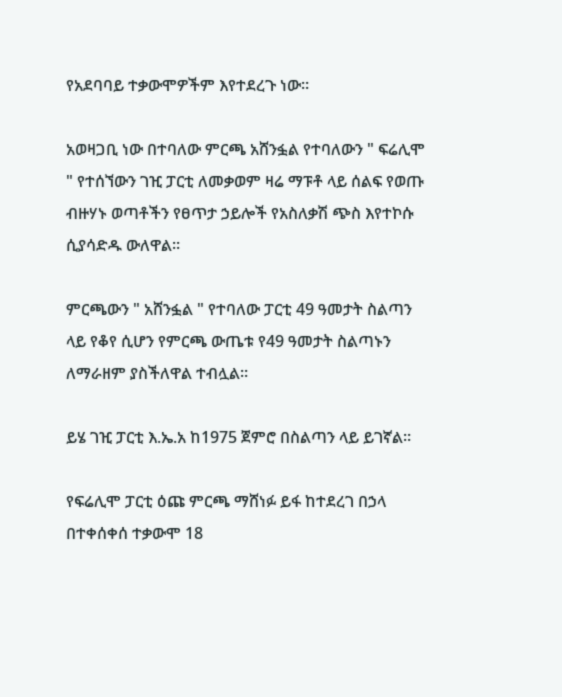የአደባባይ ተቃውሞዎችም እየተደረጉ ነው።

አወዛጋቢ ነው በተባለው ምርጫ አሸንፏል የተባለውን " ፍሬሊሞ " የተሰኘውን ገዢ ፓርቲ ለመቃወም ዛሬ ማፑቶ ላይ ሰልፍ የወጡ ብዙሃኑ ወጣቶችን የፀጥታ ኃይሎች የአስለቃሽ ጭስ እየተኮሱ ሲያሳድዱ ውለዋል።

ምርጫውን " አሸንፏል " የተባለው ፓርቲ 49 ዓመታት ስልጣን ላይ የቆየ ሲሆን የምርጫ ውጤቱ የ49 ዓመታት ስልጣኑን ለማራዘም ያስችለዋል ተብሏል።

ይሄ ገዢ ፓርቲ እ.ኤ.አ ከ1975 ጀምሮ በስልጣን ላይ ይገኛል።

የፍሬሊሞ ፓርቲ ዕጩ ምርጫ ማሸነፉ ይፋ ከተደረገ በኃላ በተቀሰቀሰ ተቃውሞ 18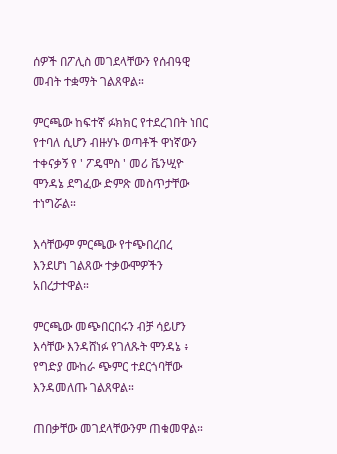ሰዎች በፖሊስ መገደላቸውን የሰብዓዊ መብት ተቋማት ገልጸዋል።

ምርጫው ከፍተኛ ፉክክር የተደረገበት ነበር የተባለ ሲሆን ብዙሃኑ ወጣቶች ዋነኛውን ተቀናቃኝ የ ' ፖዴሞስ ' መሪ ቬንሢዮ ሞንዳኔ ደግፈው ድምጽ መስጥታቸው ተነግሯል።

እሳቸውም ምርጫው የተጭበረበረ እንደሆነ ገልጸው ተቃውሞዎችን አበረታተዋል።

ምርጫው መጭበርበሩን ብቻ ሳይሆን እሳቸው እንዳሸነፉ የገለጹት ሞንዳኔ ፥ የግድያ ሙከራ ጭምር ተደርጎባቸው እንዳመለጡ ገልጸዋል።

ጠበቃቸው መገደላቸውንም ጠቁመዋል።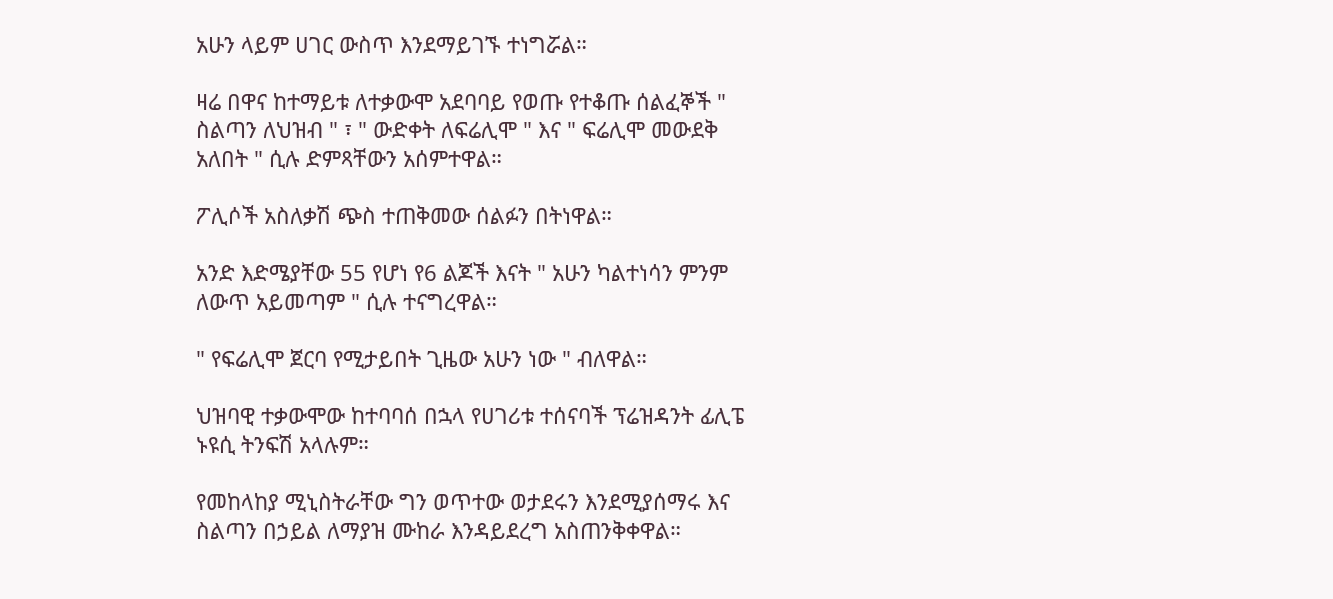አሁን ላይም ሀገር ውስጥ እንደማይገኙ ተነግሯል።

ዛሬ በዋና ከተማይቱ ለተቃውሞ አደባባይ የወጡ የተቆጡ ሰልፈኞች " ስልጣን ለህዝብ " ፣ " ውድቀት ለፍሬሊሞ " እና " ፍሬሊሞ መውደቅ አለበት " ሲሉ ድምጻቸውን አሰምተዋል።

ፖሊሶች አስለቃሽ ጭስ ተጠቅመው ሰልፉን በትነዋል።

አንድ እድሜያቸው 55 የሆነ የ6 ልጆች እናት " አሁን ካልተነሳን ምንም ለውጥ አይመጣም " ሲሉ ተናግረዋል።

" የፍሬሊሞ ጀርባ የሚታይበት ጊዜው አሁን ነው " ብለዋል።

ህዝባዊ ተቃውሞው ከተባባሰ በኋላ የሀገሪቱ ተሰናባች ፕሬዝዳንት ፊሊፔ ኑዩሲ ትንፍሽ አላሉም።

የመከላከያ ሚኒስትራቸው ግን ወጥተው ወታደሩን እንደሚያሰማሩ እና ስልጣን በኃይል ለማያዝ ሙከራ እንዳይደረግ አስጠንቅቀዋል።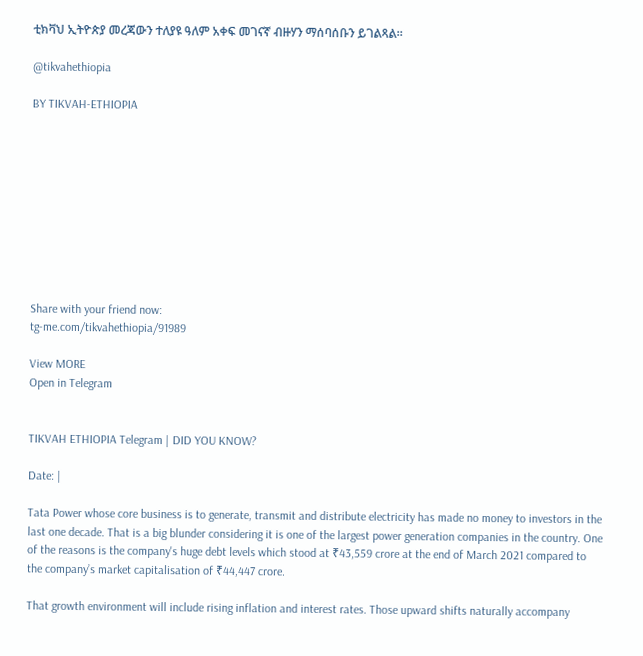ቲክቫህ ኢትዮጵያ መረጃውን ተለያዩ ዓለም አቀፍ መገናኛ ብዙሃን ማሰባሰቡን ይገልጻል።

@tikvahethiopia

BY TIKVAH-ETHIOPIA










Share with your friend now:
tg-me.com/tikvahethiopia/91989

View MORE
Open in Telegram


TIKVAH ETHIOPIA Telegram | DID YOU KNOW?

Date: |

Tata Power whose core business is to generate, transmit and distribute electricity has made no money to investors in the last one decade. That is a big blunder considering it is one of the largest power generation companies in the country. One of the reasons is the company's huge debt levels which stood at ₹43,559 crore at the end of March 2021 compared to the company’s market capitalisation of ₹44,447 crore.

That growth environment will include rising inflation and interest rates. Those upward shifts naturally accompany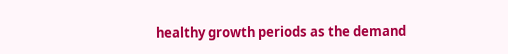healthy growth periods as the demand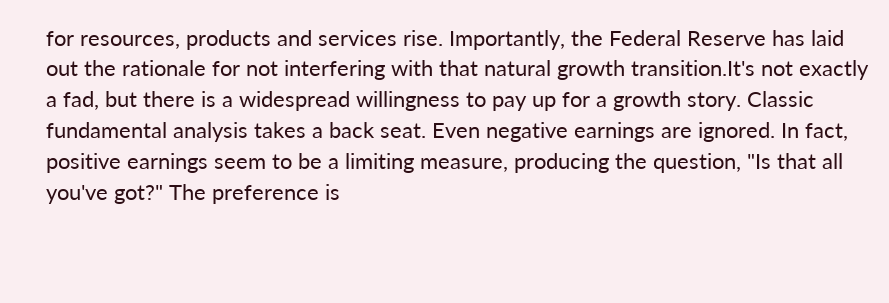for resources, products and services rise. Importantly, the Federal Reserve has laid out the rationale for not interfering with that natural growth transition.It's not exactly a fad, but there is a widespread willingness to pay up for a growth story. Classic fundamental analysis takes a back seat. Even negative earnings are ignored. In fact, positive earnings seem to be a limiting measure, producing the question, "Is that all you've got?" The preference is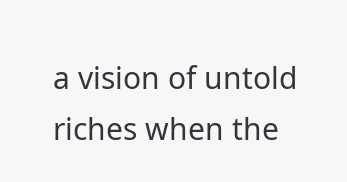a vision of untold riches when the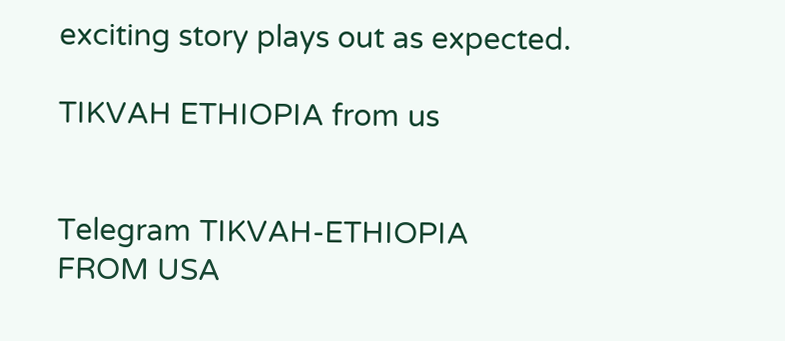exciting story plays out as expected.

TIKVAH ETHIOPIA from us


Telegram TIKVAH-ETHIOPIA
FROM USA